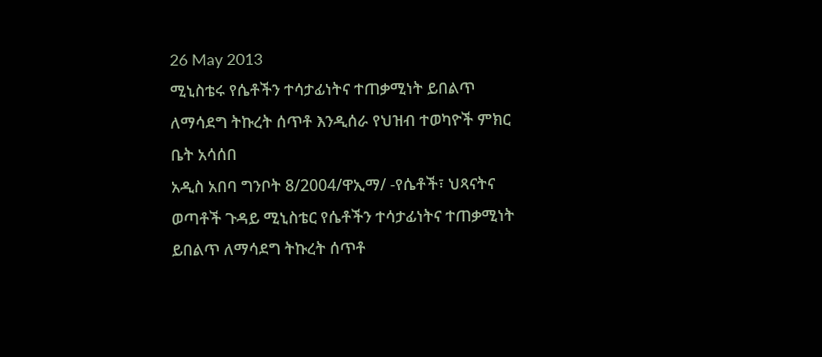26 May 2013
ሚኒስቴሩ የሴቶችን ተሳታፊነትና ተጠቃሚነት ይበልጥ ለማሳደግ ትኩረት ሰጥቶ እንዲሰራ የህዝብ ተወካዮች ምክር ቤት አሳሰበ
አዲስ አበባ ግንቦት 8/2004/ዋኢማ/ -የሴቶች፣ ህጻናትና ወጣቶች ጉዳይ ሚኒስቴር የሴቶችን ተሳታፊነትና ተጠቃሚነት ይበልጥ ለማሳደግ ትኩረት ሰጥቶ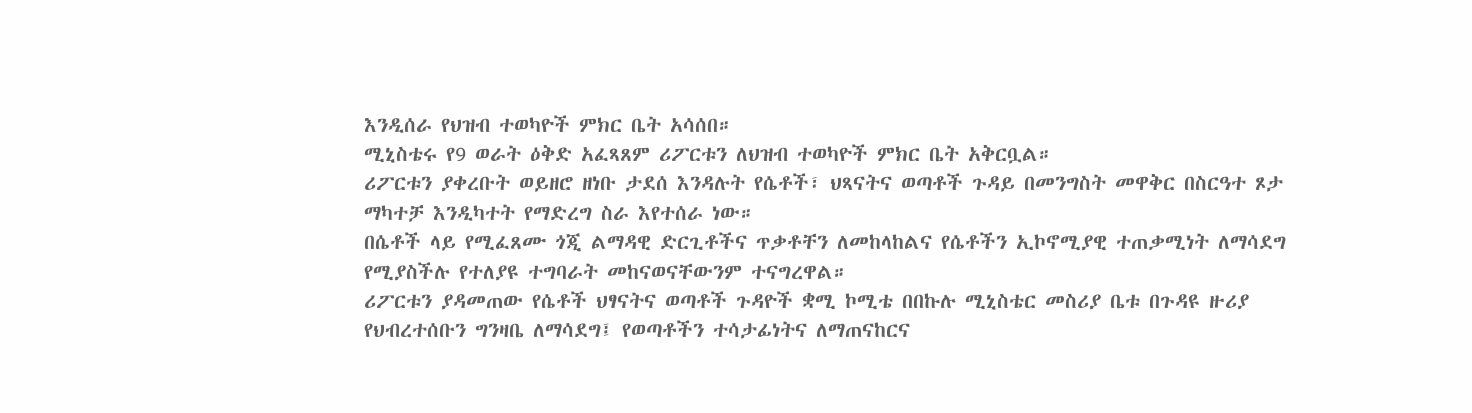እንዲሰራ የህዝብ ተወካዮች ምክር ቤት አሳሰበ።
ሚኒስቴሩ የ9 ወራት ዕቅድ አፈጻጸም ሪፖርቱን ለህዝብ ተወካዮች ምክር ቤት አቅርቧል።
ሪፖርቱን ያቀረቡት ወይዘሮ ዘነቡ ታደሰ እንዳሉት የሴቶች፣ ህጻናትና ወጣቶች ጉዳይ በመንግስት መዋቅር በስርዓተ ጾታ ማካተቻ እንዲካተት የማድረግ ስራ እየተሰራ ነው።
በሴቶች ላይ የሚፈጸሙ ጎጂ ልማዳዊ ድርጊቶችና ጥቃቶቸን ለመከላከልና የሴቶችን ኢኮኖሚያዊ ተጠቃሚነት ለማሳደግ የሚያስችሉ የተለያዩ ተግባራት መከናወናቸውንም ተናግረዋል።
ሪፖርቱን ያዳመጠው የሴቶች ህፃናትና ወጣቶች ጉዳዮች ቋሚ ኮሚቴ በበኩሉ ሚኒስቴር መስሪያ ቤቱ በጉዳዩ ዙሪያ የህብረተሰቡን ግንዛቤ ለማሳደግ፤ የወጣቶችን ተሳታፊነትና ለማጠናከርና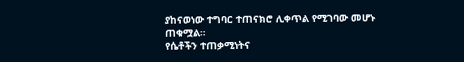ያከናወነው ተግባር ተጠናክሮ ሊቀጥል የሚገባው መሆኑ ጠቁሟል።
የሴቶችን ተጠቃሚነትና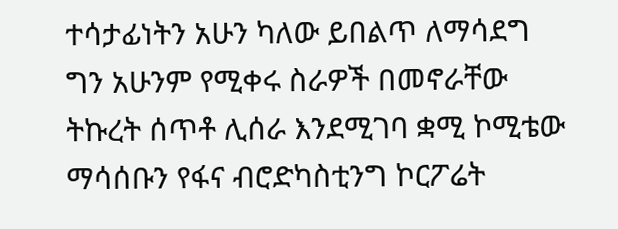ተሳታፊነትን አሁን ካለው ይበልጥ ለማሳደግ ግን አሁንም የሚቀሩ ስራዎች በመኖራቸው ትኩረት ሰጥቶ ሊሰራ እንደሚገባ ቋሚ ኮሚቴው ማሳሰቡን የፋና ብሮድካስቲንግ ኮርፖሬት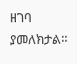ዘገባ ያመለክታል።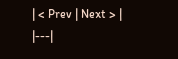| < Prev | Next > |
|---|